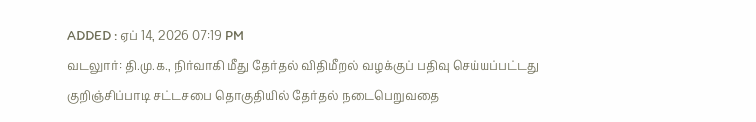ADDED : ஏப் 14, 2026 07:19 PM
வடலுார்: தி.மு.க., நிர்வாகி மீது தேர்தல் விதிமீறல் வழக்குப் பதிவு செய்யப்பட்டது
குறிஞ்சிப்பாடி சட்டசபை தொகுதியில் தேர்தல் நடைபெறுவதை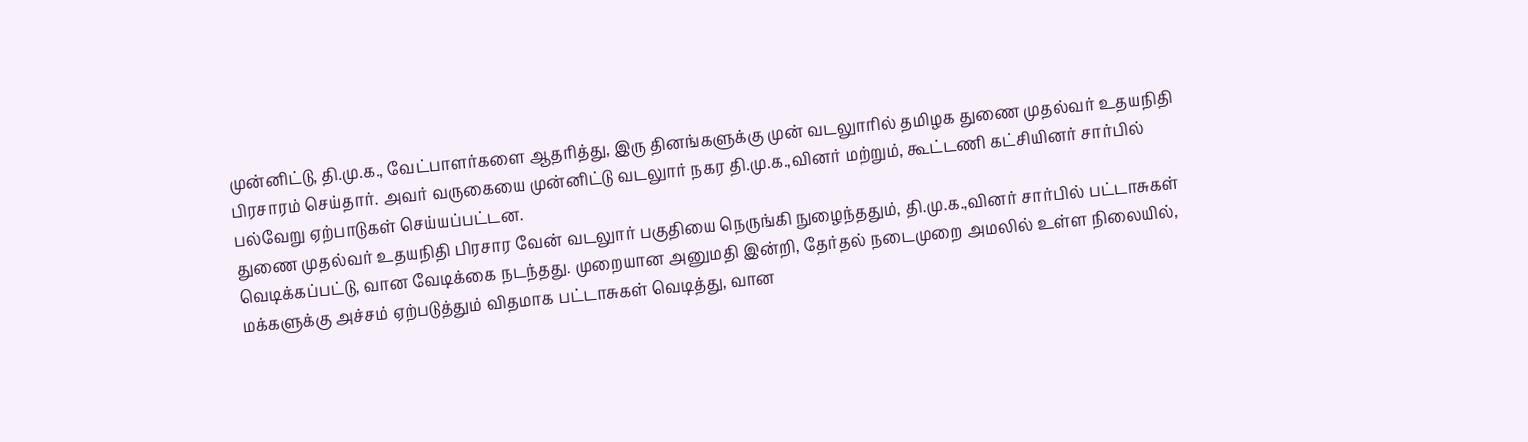முன்னிட்டு, தி.மு.க., வேட்பாளர்களை ஆதரித்து, இரு தினங்களுக்கு முன் வடலுாரில் தமிழக துணை முதல்வர் உதயநிதி பிரசாரம் செய்தார். அவர் வருகையை முன்னிட்டு வடலுார் நகர தி.மு.க.,வினர் மற்றும், கூட்டணி கட்சியினர் சார்பில் பல்வேறு ஏற்பாடுகள் செய்யப்பட்டன.
துணை முதல்வர் உதயநிதி பிரசார வேன் வடலுார் பகுதியை நெருங்கி நுழைந்ததும், தி.மு.க.,வினர் சார்பில் பட்டாசுகள் வெடிக்கப்பட்டு, வான வேடிக்கை நடந்தது. முறையான அனுமதி இன்றி, தேர்தல் நடைமுறை அமலில் உள்ள நிலையில், மக்களுக்கு அச்சம் ஏற்படுத்தும் விதமாக பட்டாசுகள் வெடித்து, வான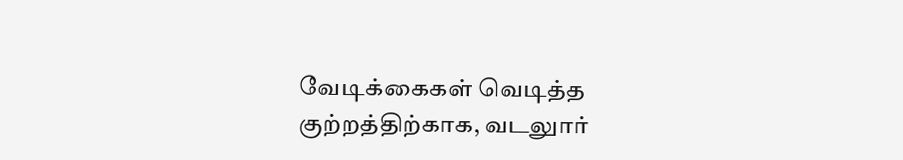வேடிக்கைகள் வெடித்த குற்றத்திற்காக, வடலுார்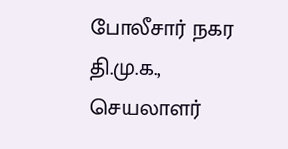போலீசார் நகர தி.மு.க., செயலாளர்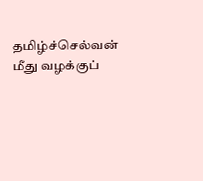தமிழ்ச்செல்வன் மீது வழக்குப்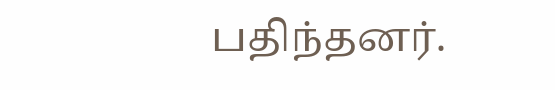பதிந்தனர்.